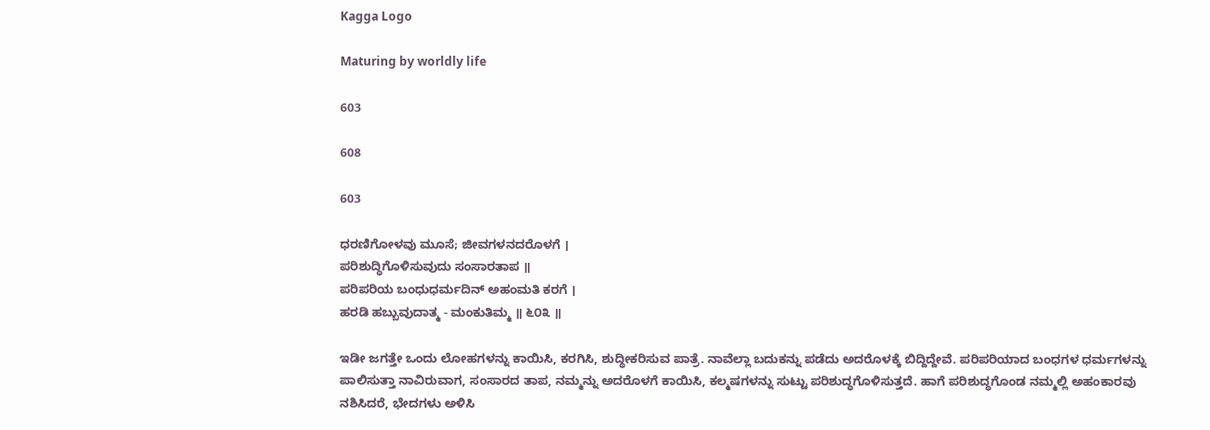Kagga Logo

Maturing by worldly life

603

608

603

ಧರಣಿಗೋಳವು ಮೂಸೆ; ಜೀವಗಳನದರೊಳಗೆ ।
ಪರಿಶುದ್ಧಿಗೊಳಿಸುವುದು ಸಂಸಾರತಾಪ ॥
ಪರಿಪರಿಯ ಬಂಧುಧರ್ಮದಿನ್ ಅಹಂಮತಿ ಕರಗೆ ।
ಹರಡಿ ಹಬ್ಬುವುದಾತ್ಮ - ಮಂಕುತಿಮ್ಮ ॥ ೬೦೩ ॥

ಇಡೀ ಜಗತ್ತೇ ಒಂದು ಲೋಹಗಳನ್ನು ಕಾಯಿಸಿ, ಕರಗಿಸಿ, ಶುದ್ಧೀಕರಿಸುವ ಪಾತ್ರೆ. ನಾವೆಲ್ಲಾ ಬದುಕನ್ನು ಪಡೆದು ಅದರೊಳಕ್ಕೆ ಬಿದ್ದಿದ್ದೇವೆ. ಪರಿಪರಿಯಾದ ಬಂಧಗಳ ಧರ್ಮಗಳನ್ನು ಪಾಲಿಸುತ್ತಾ ನಾವಿರುವಾಗ, ಸಂಸಾರದ ತಾಪ, ನಮ್ಮನ್ನು ಅದರೊಳಗೆ ಕಾಯಿಸಿ, ಕಲ್ಮಷಗಳನ್ನು ಸುಟ್ಟು ಪರಿಶುದ್ಧಗೊಳಿಸುತ್ತದೆ. ಹಾಗೆ ಪರಿಶುದ್ಧಗೊಂಡ ನಮ್ಮಲ್ಲಿ ಅಹಂಕಾರವು ನಶಿಸಿದರೆ, ಭೇದಗಳು ಅಳಿಸಿ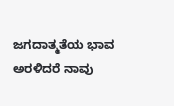ಜಗದಾತ್ಮತೆಯ ಭಾವ ಅರಳಿದರೆ ನಾವು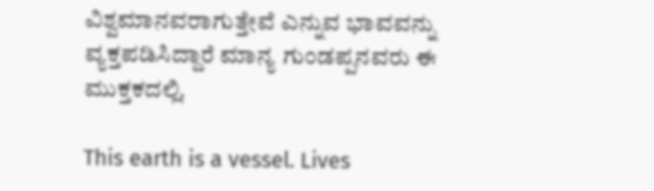ವಿಶ್ವಮಾನವರಾಗುತ್ತೇವೆ ಎನ್ನುವ ಭಾವವನ್ನು ವ್ಯಕ್ತಪಡಿಸಿದ್ದಾರೆ ಮಾನ್ಯ ಗುಂಡಪ್ಪನವರು ಈ ಮುಕ್ತಕದಲ್ಲಿ.

This earth is a vessel. Lives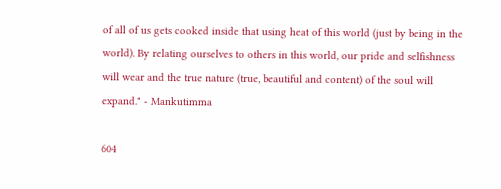of all of us gets cooked inside that using heat of this world (just by being in the world). By relating ourselves to others in this world, our pride and selfishness will wear and the true nature (true, beautiful and content) of the soul will expand." - Mankutimma

604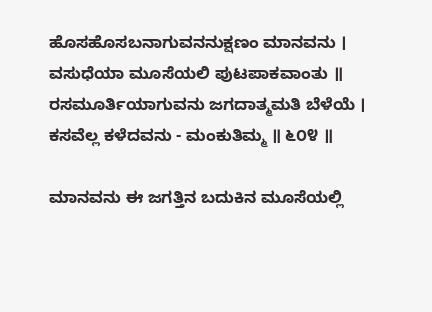ಹೊಸಹೊಸಬನಾಗುವನನುಕ್ಷಣಂ ಮಾನವನು ।
ವಸುಧೆಯಾ ಮೂಸೆಯಲಿ ಪುಟಪಾಕವಾಂತು ॥
ರಸಮೂರ್ತಿಯಾಗುವನು ಜಗದಾತ್ಮಮತಿ ಬೆಳೆಯೆ ।
ಕಸವೆಲ್ಲ ಕಳೆದವನು - ಮಂಕುತಿಮ್ಮ ॥ ೬೦೪ ॥

ಮಾನವನು ಈ ಜಗತ್ತಿನ ಬದುಕಿನ ಮೂಸೆಯಲ್ಲಿ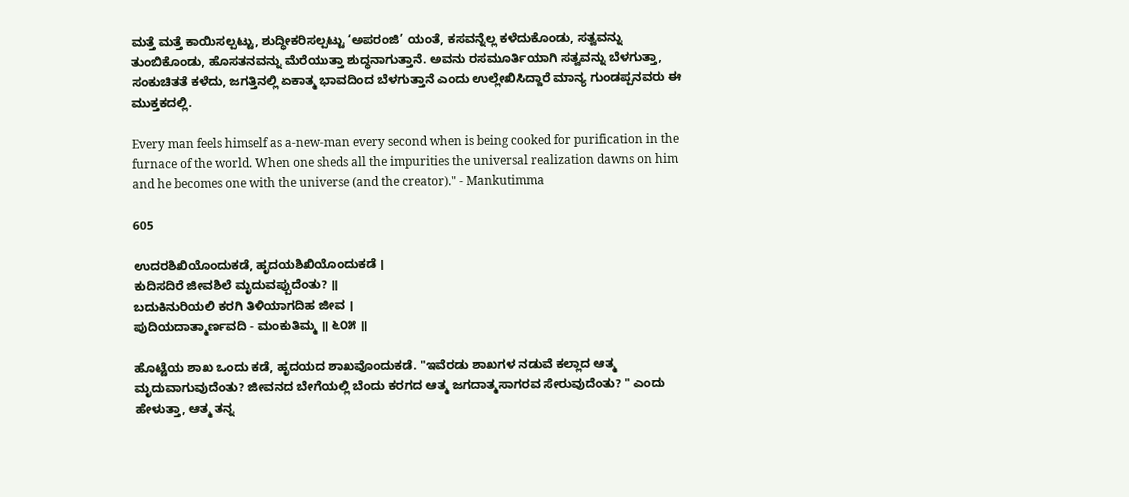ಮತ್ತೆ ಮತ್ತೆ ಕಾಯಿಸಲ್ಪಟ್ಟು, ಶುದ್ಧೀಕರಿಸಲ್ಪಟ್ಟು ‘ಅಪರಂಜಿ’ ಯಂತೆ, ಕಸವನ್ನೆಲ್ಲ ಕಳೆದುಕೊಂಡು, ಸತ್ವವನ್ನು ತುಂಬಿಕೊಂಡು, ಹೊಸತನವನ್ನು ಮೆರೆಯುತ್ತಾ ಶುದ್ಧನಾಗುತ್ತಾನೆ. ಅವನು ರಸಮೂರ್ತಿಯಾಗಿ ಸತ್ವವನ್ನು ಬೆಳಗುತ್ತಾ, ಸಂಕುಚಿತತೆ ಕಳೆದು, ಜಗತ್ತಿನಲ್ಲಿ ಏಕಾತ್ಮ ಭಾವದಿಂದ ಬೆಳಗುತ್ತಾನೆ ಎಂದು ಉಲ್ಲೇಖಿಸಿದ್ದಾರೆ ಮಾನ್ಯ ಗುಂಡಪ್ಪನವರು ಈ ಮುಕ್ತಕದಲ್ಲಿ.

Every man feels himself as a-new-man every second when is being cooked for purification in the furnace of the world. When one sheds all the impurities the universal realization dawns on him and he becomes one with the universe (and the creator)." - Mankutimma

605

ಉದರಶಿಖಿಯೊಂದುಕಡೆ, ಹೃದಯಶಿಖಿಯೊಂದುಕಡೆ ।
ಕುದಿಸದಿರೆ ಜೀವಶಿಲೆ ಮೃದುವಪ್ಪುದೆಂತು? ॥
ಬದುಕಿನುರಿಯಲಿ ಕರಗಿ ತಿಳಿಯಾಗದಿಹ ಜೀವ ।
ಪುದಿಯದಾತ್ಮಾರ್ಣವದಿ - ಮಂಕುತಿಮ್ಮ ॥ ೬೦೫ ॥

ಹೊಟ್ಟೆಯ ಶಾಖ ಒಂದು ಕಡೆ, ಹೃದಯದ ಶಾಖವೊಂದುಕಡೆ. "ಇವೆರಡು ಶಾಖಗಳ ನಡುವೆ ಕಲ್ಲಾದ ಆತ್ಮ ಮೃದುವಾಗುವುದೆಂತು? ಜೀವನದ ಬೇಗೆಯಲ್ಲಿ ಬೆಂದು ಕರಗದ ಆತ್ಮ ಜಗದಾತ್ಮಸಾಗರವ ಸೇರುವುದೆಂತು? " ಎಂದು ಹೇಳುತ್ತಾ, ಆತ್ಮ ತನ್ನ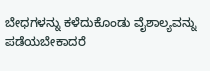ಬೇಧಗಳನ್ನು ಕಳೆದುಕೊಂಡು ವೈಶಾಲ್ಯವನ್ನು ಪಡೆಯಬೇಕಾದರೆ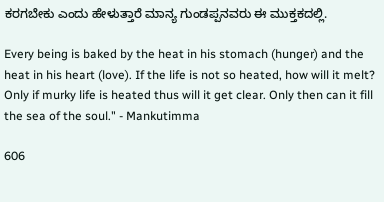ಕರಗಬೇಕು ಎಂದು ಹೇಳುತ್ತಾರೆ ಮಾನ್ಯ ಗುಂಡಪ್ಪನವರು ಈ ಮುಕ್ತಕದಲ್ಲಿ.

Every being is baked by the heat in his stomach (hunger) and the heat in his heart (love). If the life is not so heated, how will it melt? Only if murky life is heated thus will it get clear. Only then can it fill the sea of the soul." - Mankutimma

606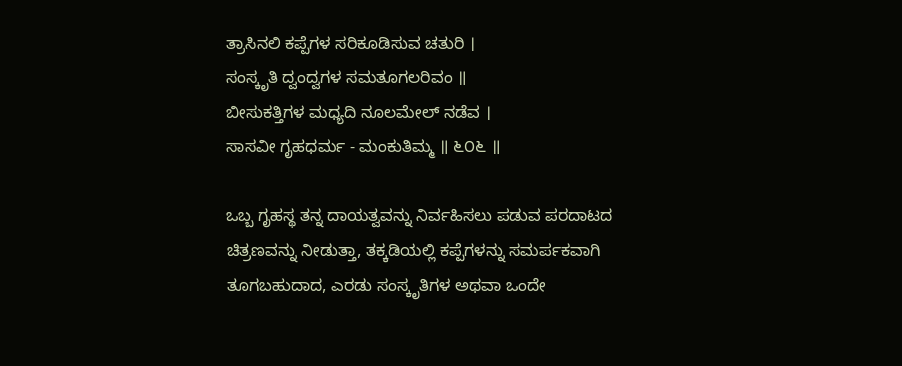ತ್ರಾಸಿನಲಿ ಕಪ್ಪೆಗಳ ಸರಿಕೂಡಿಸುವ ಚತುರಿ ।
ಸಂಸ್ಕೃತಿ ದ್ವಂದ್ವಗಳ ಸಮತೂಗಲರಿವಂ ॥
ಬೀಸುಕತ್ತಿಗಳ ಮಧ್ಯದಿ ನೂಲಮೇಲ್ ನಡೆವ ।
ಸಾಸವೀ ಗೃಹಧರ್ಮ - ಮಂಕುತಿಮ್ಮ ॥ ೬೦೬ ॥

ಒಬ್ಬ ಗೃಹಸ್ಥ ತನ್ನ ದಾಯತ್ವವನ್ನು ನಿರ್ವಹಿಸಲು ಪಡುವ ಪರದಾಟದ ಚಿತ್ರಣವನ್ನು ನೀಡುತ್ತಾ, ತಕ್ಕಡಿಯಲ್ಲಿ ಕಪ್ಪೆಗಳನ್ನು ಸಮರ್ಪಕವಾಗಿ ತೂಗಬಹುದಾದ, ಎರಡು ಸಂಸ್ಕೃತಿಗಳ ಅಥವಾ ಒಂದೇ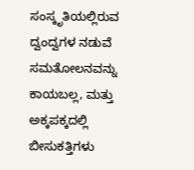ಸಂಸ್ಕೃತಿಯಲ್ಲಿರುವ ದ್ವಂದ್ವಗಳ ನಡುವೆ ಸಮತೋಲನವನ್ನು ಕಾಯಬಲ್ಲ, ಮತ್ತು ಅಕ್ಕಪಕ್ಕದಲ್ಲಿ ಬೀಸುಕತ್ತಿಗಳು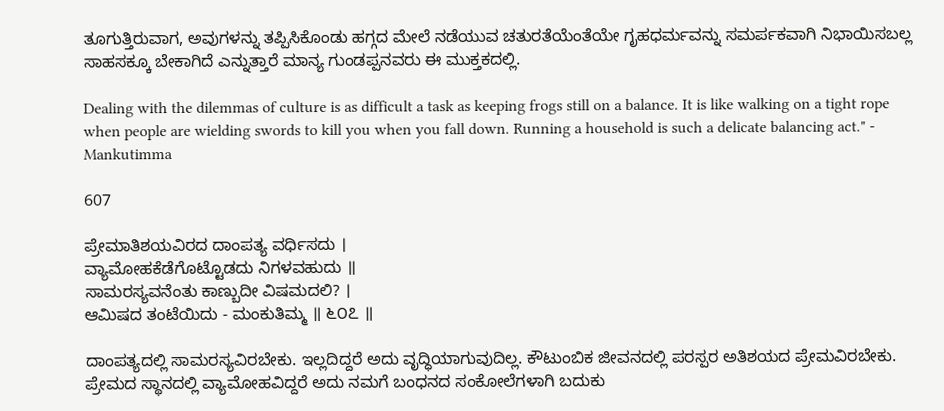ತೂಗುತ್ತಿರುವಾಗ, ಅವುಗಳನ್ನು ತಪ್ಪಿಸಿಕೊಂಡು ಹಗ್ಗದ ಮೇಲೆ ನಡೆಯುವ ಚತುರತೆಯೆಂತೆಯೇ ಗೃಹಧರ್ಮವನ್ನು ಸಮರ್ಪಕವಾಗಿ ನಿಭಾಯಿಸಬಲ್ಲ ಸಾಹಸಕ್ಕೂ ಬೇಕಾಗಿದೆ ಎನ್ನುತ್ತಾರೆ ಮಾನ್ಯ ಗುಂಡಪ್ಪನವರು ಈ ಮುಕ್ತಕದಲ್ಲಿ.

Dealing with the dilemmas of culture is as difficult a task as keeping frogs still on a balance. It is like walking on a tight rope when people are wielding swords to kill you when you fall down. Running a household is such a delicate balancing act." - Mankutimma

607

ಪ್ರೇಮಾತಿಶಯವಿರದ ದಾಂಪತ್ಯ ವರ್ಧಿಸದು ।
ವ್ಯಾಮೋಹಕೆಡೆಗೊಟ್ಟೊಡದು ನಿಗಳವಹುದು ॥
ಸಾಮರಸ್ಯವನೆಂತು ಕಾಣ್ಬುದೀ ವಿಷಮದಲಿ? ।
ಆಮಿಷದ ತಂಟೆಯಿದು - ಮಂಕುತಿಮ್ಮ ॥ ೬೦೭ ॥

ದಾಂಪತ್ಯದಲ್ಲಿ ಸಾಮರಸ್ಯವಿರಬೇಕು. ಇಲ್ಲದಿದ್ದರೆ ಅದು ವೃದ್ಧಿಯಾಗುವುದಿಲ್ಲ. ಕೌಟುಂಬಿಕ ಜೀವನದಲ್ಲಿ ಪರಸ್ಪರ ಅತಿಶಯದ ಪ್ರೇಮವಿರಬೇಕು. ಪ್ರೇಮದ ಸ್ಥಾನದಲ್ಲಿ ವ್ಯಾಮೋಹವಿದ್ದರೆ ಅದು ನಮಗೆ ಬಂಧನದ ಸಂಕೋಲೆಗಳಾಗಿ ಬದುಕು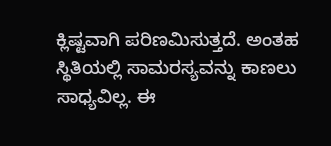ಕ್ಲಿಷ್ಟವಾಗಿ ಪರಿಣಮಿಸುತ್ತದೆ. ಅಂತಹ ಸ್ಥಿತಿಯಲ್ಲಿ ಸಾಮರಸ್ಯವನ್ನು ಕಾಣಲು ಸಾಧ್ಯವಿಲ್ಲ. ಈ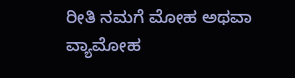ರೀತಿ ನಮಗೆ ಮೋಹ ಅಥವಾ ವ್ಯಾಮೋಹ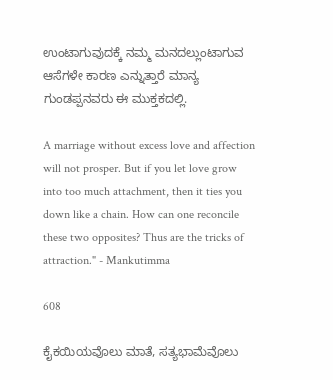ಉಂಟಾಗುವುದಕ್ಕೆ ನಮ್ಮ ಮನದಲ್ಲುಂಟಾಗುವ ಆಸೆಗಳೇ ಕಾರಣ ಎನ್ನುತ್ತಾರೆ ಮಾನ್ಯ ಗುಂಡಪ್ಪನವರು ಈ ಮುಕ್ತಕದಲ್ಲಿ.

A marriage without excess love and affection will not prosper. But if you let love grow into too much attachment, then it ties you down like a chain. How can one reconcile these two opposites? Thus are the tricks of attraction." - Mankutimma

608

ಕೈಕಯಿಯವೊಲು ಮಾತೆ, ಸತ್ಯಭಾಮೆವೊಲು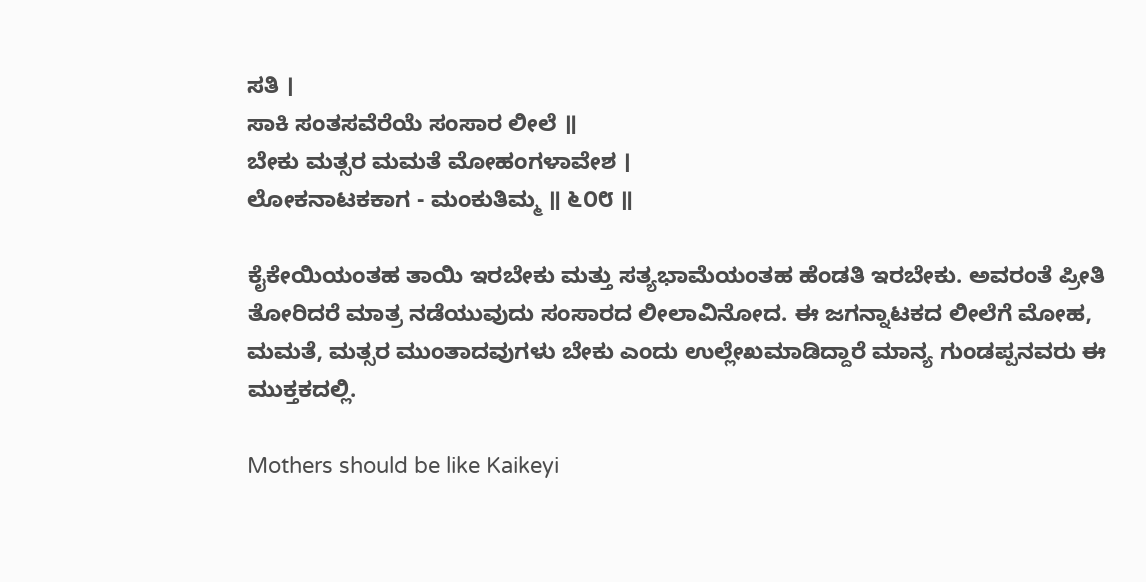ಸತಿ ।
ಸಾಕಿ ಸಂತಸವೆರೆಯೆ ಸಂಸಾರ ಲೀಲೆ ॥
ಬೇಕು ಮತ್ಸರ ಮಮತೆ ಮೋಹಂಗಳಾವೇಶ ।
ಲೋಕನಾಟಕಕಾಗ - ಮಂಕುತಿಮ್ಮ ॥ ೬೦೮ ॥

ಕೈಕೇಯಿಯಂತಹ ತಾಯಿ ಇರಬೇಕು ಮತ್ತು ಸತ್ಯಭಾಮೆಯಂತಹ ಹೆಂಡತಿ ಇರಬೇಕು. ಅವರಂತೆ ಪ್ರೀತಿ ತೋರಿದರೆ ಮಾತ್ರ ನಡೆಯುವುದು ಸಂಸಾರದ ಲೀಲಾವಿನೋದ. ಈ ಜಗನ್ನಾಟಕದ ಲೀಲೆಗೆ ಮೋಹ, ಮಮತೆ, ಮತ್ಸರ ಮುಂತಾದವುಗಳು ಬೇಕು ಎಂದು ಉಲ್ಲೇಖಮಾಡಿದ್ದಾರೆ ಮಾನ್ಯ ಗುಂಡಪ್ಪನವರು ಈ ಮುಕ್ತಕದಲ್ಲಿ.

Mothers should be like Kaikeyi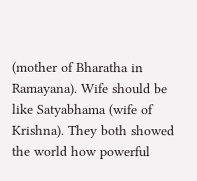(mother of Bharatha in Ramayana). Wife should be like Satyabhama (wife of Krishna). They both showed the world how powerful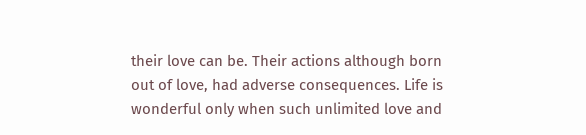their love can be. Their actions although born out of love, had adverse consequences. Life is wonderful only when such unlimited love and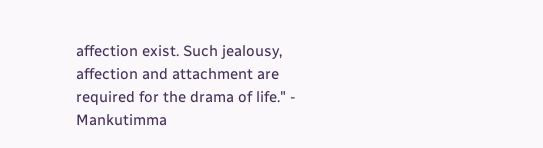affection exist. Such jealousy, affection and attachment are required for the drama of life." - Mankutimma